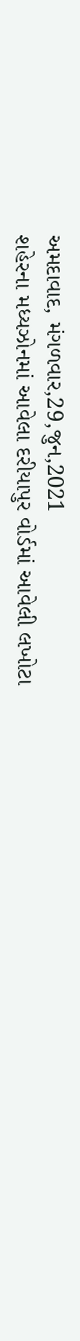અમદાવાદ, મંગળવાર,29,જુન,2021
શહેરના મધ્યઝોનમાં આવેલા દરીયાપુર વોર્ડમાં આવેલી લખોટા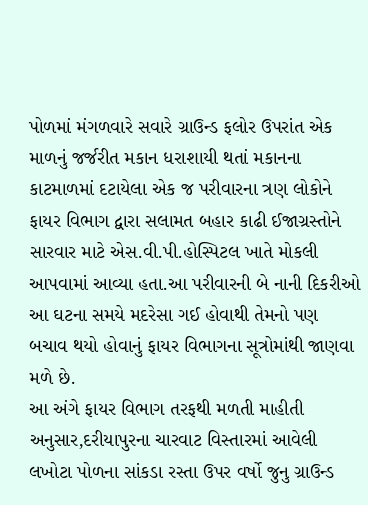પોળમાં મંગળવારે સવારે ગ્રાઉન્ડ ફલોર ઉપરાંત એક માળનું જર્જરીત મકાન ધરાશાયી થતાં મકાનના કાટમાળમાં દટાયેલા એક જ પરીવારના ત્રણ લોકોને ફાયર વિભાગ દ્વારા સલામત બહાર કાઢી ઈજાગ્રસ્તોને સારવાર માટે એસ.વી.પી.હોસ્પિટલ ખાતે મોકલી આપવામાં આવ્યા હતા.આ પરીવારની બે નાની દિકરીઓ આ ઘટના સમયે મદરેસા ગઈ હોવાથી તેમનો પણ બચાવ થયો હોવાનું ફાયર વિભાગના સૂત્રોમાંથી જાણવા મળે છે.
આ અંગે ફાયર વિભાગ તરફથી મળતી માહીતી અનુસાર,દરીયાપુરના ચારવાટ વિસ્તારમાં આવેલી લખોટા પોળના સાંકડા રસ્તા ઉપર વર્ષો જુનુ ગ્રાઉન્ડ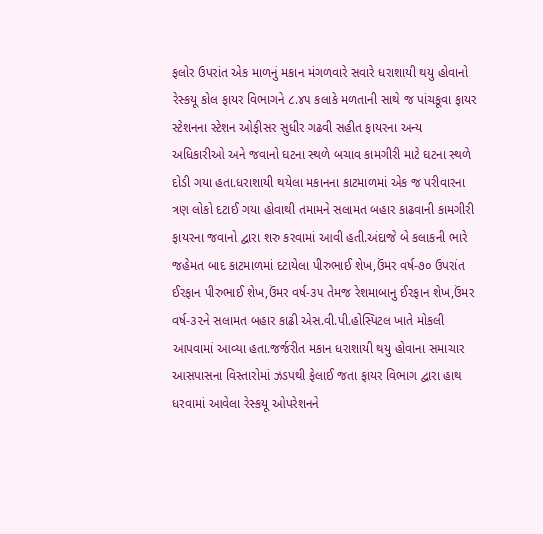ફલોર ઉપરાંત એક માળનું મકાન મંગળવારે સવારે ધરાશાયી થયુ હોવાનો રેસ્કયૂ કોલ ફાયર વિભાગને ૮.૪૫ કલાકે મળતાની સાથે જ પાંચકૂવા ફાયર સ્ટેશનના સ્ટેશન ઓફીસર સુધીર ગઢવી સહીત ફાયરના અન્ય અધિકારીઓ અને જવાનો ઘટના સ્થળે બચાવ કામગીરી માટે ઘટના સ્થળે દોડી ગયા હતા.ધરાશાયી થયેલા મકાનના કાટમાળમાં એક જ પરીવારના ત્રણ લોકો દટાઈ ગયા હોવાથી તમામને સલામત બહાર કાઢવાની કામગીરી ફાયરના જવાનો દ્વારા શરુ કરવામાં આવી હતી.અંદાજે બે કલાકની ભારે જહેમત બાદ કાટમાળમાં દટાયેલા પીરુભાઈ શેખ,ઉંમર વર્ષ-૭૦ ઉપરાંત ઈરફાન પીરુભાઈ શેખ,ઉંમર વર્ષ-૩૫ તેમજ રેશમાબાનુ ઈરફાન શેખ,ઉંમર વર્ષ-૩૨ને સલામત બહાર કાઢી એસ.વી.પી.હોસ્પિટલ ખાતે મોકલી આપવામાં આવ્યા હતા.જર્જરીત મકાન ધરાશાયી થયુ હોવાના સમાચાર આસપાસના વિસ્તારોમાં ઝડપથી ફેલાઈ જતા ફાયર વિભાગ દ્વારા હાથ ધરવામાં આવેલા રેસ્કયૂ ઓપરેશનને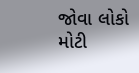જોવા લોકો મોટી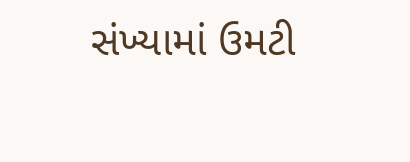સંખ્યામાં ઉમટી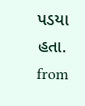પડયા હતા.
from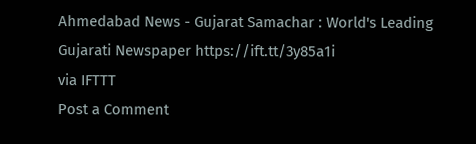Ahmedabad News - Gujarat Samachar : World's Leading Gujarati Newspaper https://ift.tt/3y85a1i
via IFTTT
Post a Comment